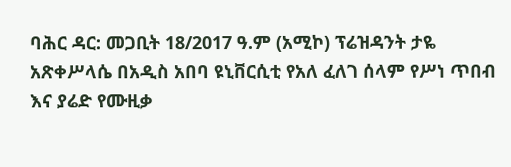ባሕር ዳር: መጋቢት 18/2017 ዓ.ም (አሚኮ) ፕሬዝዳንት ታዬ አጽቀሥላሴ በአዲስ አበባ ዩኒቨርሲቲ የአለ ፈለገ ሰላም የሥነ ጥበብ እና ያሬድ የሙዚቃ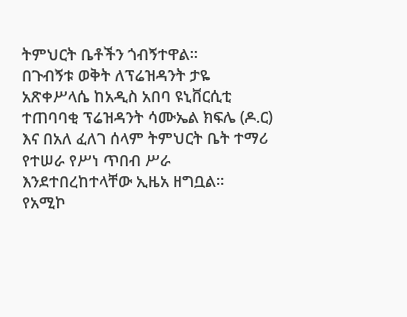ትምህርት ቤቶችን ጎብኝተዋል።
በጉብኝቱ ወቅት ለፕሬዝዳንት ታዬ አጽቀሥላሴ ከአዲስ አበባ ዩኒቨርሲቲ ተጠባባቂ ፕሬዝዳንት ሳሙኤል ክፍሌ (ዶ.ር) እና በአለ ፈለገ ሰላም ትምህርት ቤት ተማሪ የተሠራ የሥነ ጥበብ ሥራ እንደተበረከተላቸው ኢዜአ ዘግቧል።
የአሚኮ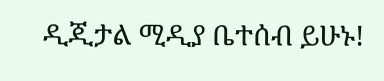ዲጂታል ሚዲያ ቤተሰብ ይሁኑ!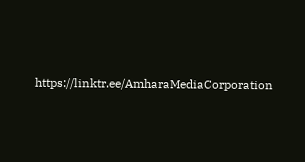https://linktr.ee/AmharaMediaCorporation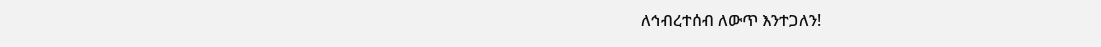ለኅብረተሰብ ለውጥ እንተጋለን!